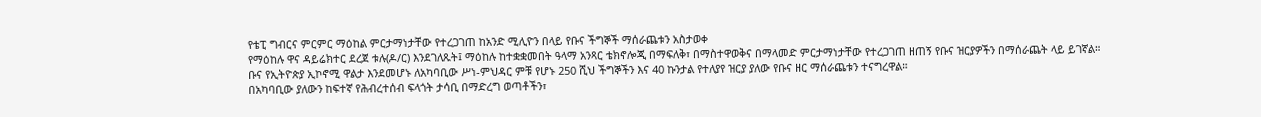የቴፒ ግብርና ምርምር ማዕከል ምርታማነታቸው የተረጋገጠ ከአንድ ሚሊዮን በላይ የቡና ችግኞች ማሰራጨቱን አስታወቀ
የማዕከሉ ዋና ዳይሬክተር ደረጀ ቱሉ(ዶ/ር) እንደገለጹት፤ ማዕከሉ ከተቋቋመበት ዓላማ አንጻር ቴክኖሎጂ በማፍለቅ፣ በማስተዋወቅና በማላመድ ምርታማነታቸው የተረጋገጠ ዘጠኝ የቡና ዝርያዎችን በማሰራጨት ላይ ይገኛል።
ቡና የኢትዮጵያ ኢኮኖሚ ዋልታ እንደመሆኑ ለአካባቢው ሥነ-ምህዳር ምቹ የሆኑ 250 ሺህ ችግኞችን እና 40 ኩንታል የተለያየ ዝርያ ያለው የቡና ዘር ማሰራጨቱን ተናግረዋል።
በአካባቢው ያለውን ከፍተኛ የሕብረተሰብ ፍላጎት ታሳቢ በማድረግ ወጣቶችን፣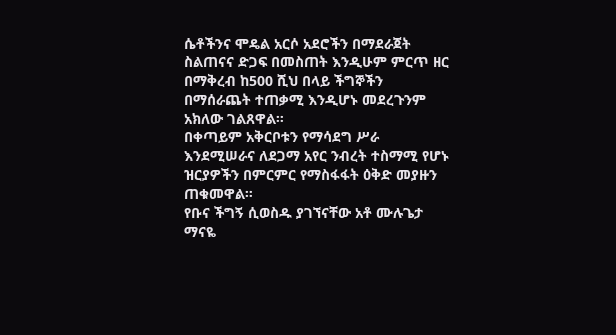ሴቶችንና ሞዴል አርሶ አደሮችን በማደራጀት ስልጠናና ድጋፍ በመስጠት እንዲሁም ምርጥ ዘር በማቅረብ ከ500 ሺህ በላይ ችግኞችን በማሰራጨት ተጠቃሚ እንዲሆኑ መደረጉንም አክለው ገልጸዋል።
በቀጣይም አቅርቦቱን የማሳደግ ሥራ እንደሚሠራና ለደጋማ አየር ንብረት ተስማሚ የሆኑ ዝርያዎችን በምርምር የማስፋፋት ዕቅድ መያዙን ጠቁመዋል።
የቡና ችግኝ ሲወስዱ ያገኘናቸው አቶ ሙሉጌታ ማናዬ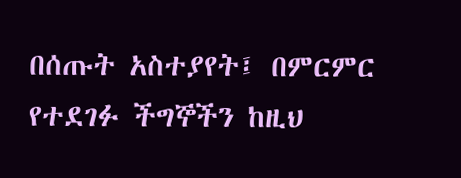በሰጡት አስተያየት፤ በምርምር የተደገፉ ችግኞችን ከዚህ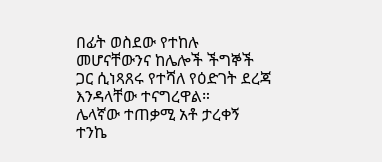በፊት ወስደው የተከሉ መሆናቸውንና ከሌሎች ችግኞች ጋር ሲነጻጸሩ የተሻለ የዕድገት ደረጃ እንዳላቸው ተናግረዋል።
ሌላኛው ተጠቃሚ አቶ ታረቀኝ ተንኬ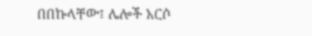በበኩላቸው፤ ሌሎች አርሶ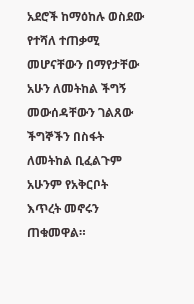አደሮች ከማዕከሉ ወስደው የተሻለ ተጠቃሚ መሆናቸውን በማየታቸው አሁን ለመትከል ችግኝ መውሰዳቸውን ገልጸው ችግኞችን በስፋት ለመትከል ቢፈልጉም አሁንም የአቅርቦት እጥረት መኖሩን ጠቁመዋል።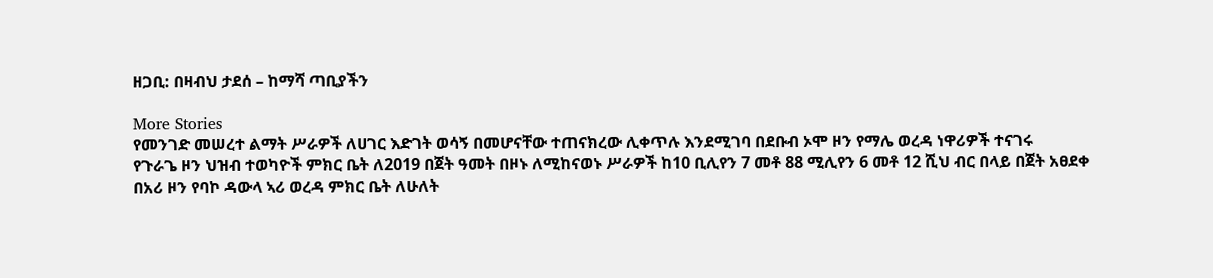ዘጋቢ: በዛብህ ታደሰ – ከማሻ ጣቢያችን

More Stories
የመንገድ መሠረተ ልማት ሥራዎች ለሀገር እድገት ወሳኝ በመሆናቸው ተጠናክረው ሊቀጥሉ እንደሚገባ በደቡብ ኦሞ ዞን የማሌ ወረዳ ነዋሪዎች ተናገሩ
የጉራጌ ዞን ህዝብ ተወካዮች ምክር ቤት ለ2019 በጀት ዓመት በዞኑ ለሚከናወኑ ሥራዎች ከ10 ቢሊየን 7 መቶ 88 ሚሊየን 6 መቶ 12 ሺህ ብር በላይ በጀት አፀደቀ
በአሪ ዞን የባኮ ዳውላ ኣሪ ወረዳ ምክር ቤት ለሁለት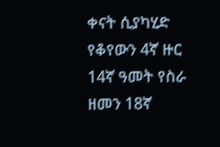ቀናት ሲያካሂድ የቆየውን 4ኛ ዙር 14ኛ ዓመት የስራ ዘመን 18ኛ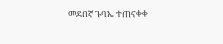መደበኛ ጉባኤ ተጠናቀቀ